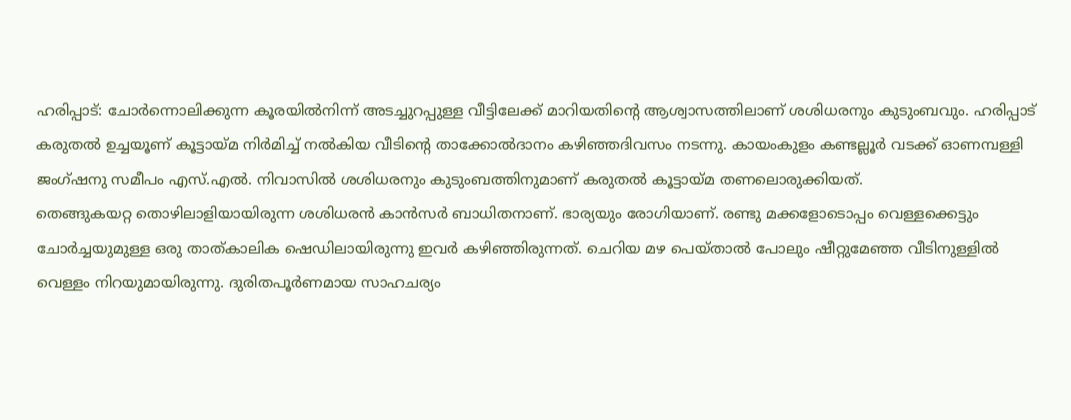ഹരിപ്പാട്: ചോർന്നൊലിക്കുന്ന കൂരയിൽനിന്ന് അടച്ചുറപ്പുള്ള വീട്ടിലേക്ക് മാറിയതിന്റെ ആശ്വാസത്തിലാണ് ശശിധരനും കുടുംബവും. ഹരിപ്പാട് കരുതൽ ഉച്ചയൂണ് കൂട്ടായ്മ നിർമിച്ച് നൽകിയ വീടിന്റെ താക്കോൽദാനം കഴിഞ്ഞദിവസം നടന്നു. കായംകുളം കണ്ടല്ലൂർ വടക്ക് ഓണമ്പള്ളി ജംഗ്ഷനു സമീപം എസ്.എൽ. നിവാസിൽ ശശിധരനും കുടുംബത്തിനുമാണ് കരുതൽ കൂട്ടായ്മ തണലൊരുക്കിയത്.
തെങ്ങുകയറ്റ തൊഴിലാളിയായിരുന്ന ശശിധരൻ കാൻസർ ബാധിതനാണ്. ഭാര്യയും രോഗിയാണ്. രണ്ടു മക്കളോടൊപ്പം വെള്ളക്കെട്ടും ചോർച്ചയുമുള്ള ഒരു താത്കാലിക ഷെഡിലായിരുന്നു ഇവർ കഴിഞ്ഞിരുന്നത്. ചെറിയ മഴ പെയ്താൽ പോലും ഷീറ്റുമേഞ്ഞ വീടിനുള്ളിൽ വെള്ളം നിറയുമായിരുന്നു. ദുരിതപൂർണമായ സാഹചര്യം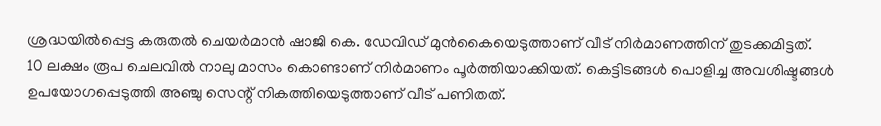ശ്രദ്ധയിൽപ്പെട്ട കരുതൽ ചെയർമാൻ ഷാജി കെ. ഡേവിഡ് മുൻകൈയെടുത്താണ് വീട് നിർമാണത്തിന് തുടക്കമിട്ടത്.
10 ലക്ഷം രൂപ ചെലവിൽ നാലു മാസം കൊണ്ടാണ് നിർമാണം പൂർത്തിയാക്കിയത്. കെട്ടിടങ്ങൾ പൊളിച്ച അവശിഷ്ടങ്ങൾ ഉപയോഗപ്പെടുത്തി അഞ്ചു സെന്റ് നികത്തിയെടുത്താണ് വീട് പണിതത്.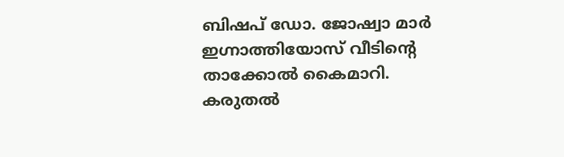ബിഷപ് ഡോ. ജോഷ്വാ മാർ ഇഗ്നാത്തിയോസ് വീടിന്റെ താക്കോൽ കൈമാറി. കരുതൽ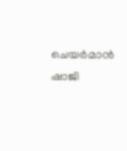ചെയർമാൻ ഷാജി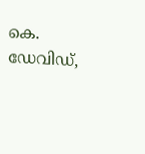കെ. ഡേവിഡ്,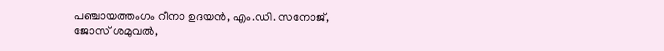പഞ്ചായത്തംഗം റീനാ ഉദയൻ, എം.ഡി. സനോജ്, ജോസ് ശമുവൽ,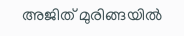അജിത് മുരിങ്ങയിൽ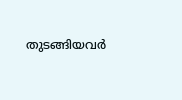തുടങ്ങിയവർ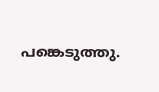പങ്കെടുത്തു.